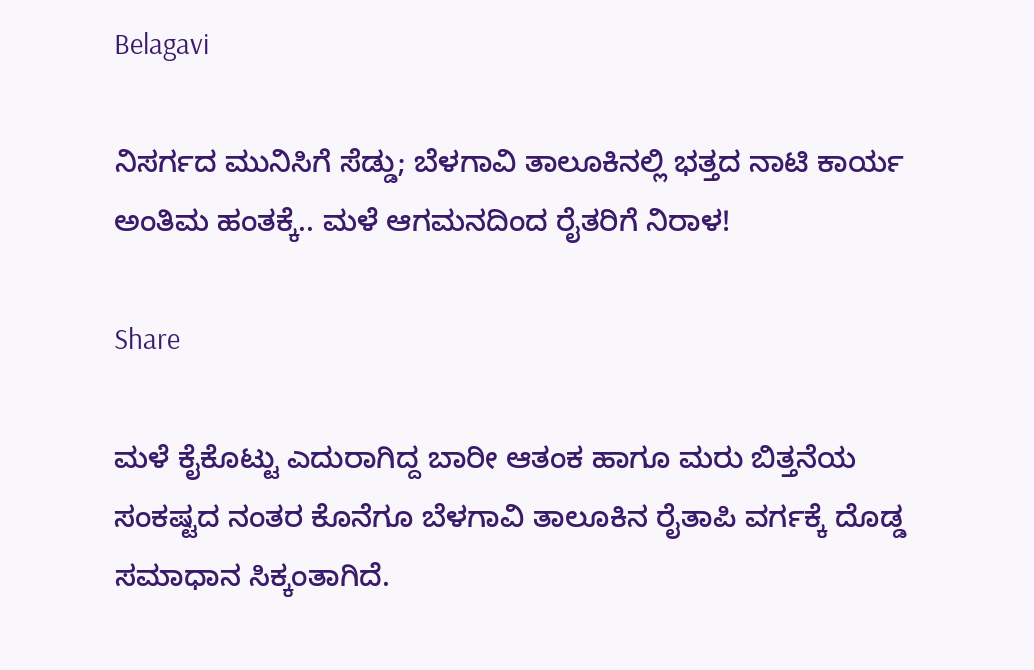Belagavi

ನಿಸರ್ಗದ ಮುನಿಸಿಗೆ ಸೆಡ್ಡು; ಬೆಳಗಾವಿ ತಾಲೂಕಿನಲ್ಲಿ ಭತ್ತದ ನಾಟಿ ಕಾರ್ಯ ಅಂತಿಮ ಹಂತಕ್ಕೆ.. ಮಳೆ ಆಗಮನದಿಂದ ರೈತರಿಗೆ ನಿರಾಳ!

Share

ಮಳೆ ಕೈಕೊಟ್ಟು ಎದುರಾಗಿದ್ದ ಬಾರೀ ಆತಂಕ ಹಾಗೂ ಮರು ಬಿತ್ತನೆಯ ಸಂಕಷ್ಟದ ನಂತರ ಕೊನೆಗೂ ಬೆಳಗಾವಿ ತಾಲೂಕಿನ ರೈತಾಪಿ ವರ್ಗಕ್ಕೆ ದೊಡ್ಡ ಸಮಾಧಾನ ಸಿಕ್ಕಂತಾಗಿದೆ.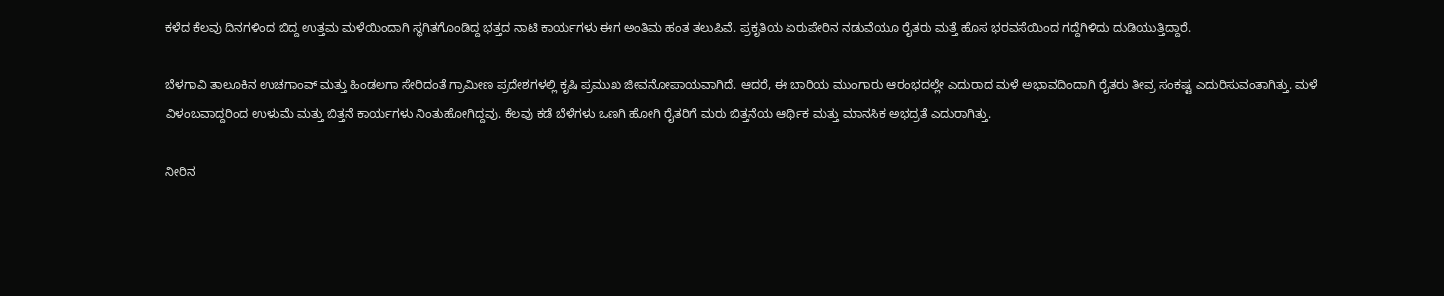ಕಳೆದ ಕೆಲವು ದಿನಗಳಿಂದ ಬಿದ್ದ ಉತ್ತಮ ಮಳೆಯಿಂದಾಗಿ ಸ್ಥಗಿತಗೊಂಡಿದ್ದ ಭತ್ತದ ನಾಟಿ ಕಾರ್ಯಗಳು ಈಗ ಅಂತಿಮ ಹಂತ ತಲುಪಿವೆ. ಪ್ರಕೃತಿಯ ಏರುಪೇರಿನ ನಡುವೆಯೂ ರೈತರು ಮತ್ತೆ ಹೊಸ ಭರವಸೆಯಿಂದ ಗದ್ದೆಗಿಳಿದು ದುಡಿಯುತ್ತಿದ್ದಾರೆ.

ಬೆಳಗಾವಿ ತಾಲೂಕಿನ ಉಚಗಾಂವ್ ಮತ್ತು ಹಿಂಡಲಗಾ ಸೇರಿದಂತೆ ಗ್ರಾಮೀಣ ಪ್ರದೇಶಗಳಲ್ಲಿ ಕೃಷಿ ಪ್ರಮುಖ ಜೀವನೋಪಾಯವಾಗಿದೆ. ಆದರೆ, ಈ ಬಾರಿಯ ಮುಂಗಾರು ಆರಂಭದಲ್ಲೇ ಎದುರಾದ ಮಳೆ ಅಭಾವದಿಂದಾಗಿ ರೈತರು ತೀವ್ರ ಸಂಕಷ್ಟ ಎದುರಿಸುವಂತಾಗಿತ್ತು. ಮಳೆ ವಿಳಂಬವಾದ್ದರಿಂದ ಉಳುಮೆ ಮತ್ತು ಬಿತ್ತನೆ ಕಾರ್ಯಗಳು ನಿಂತುಹೋಗಿದ್ದವು. ಕೆಲವು ಕಡೆ ಬೆಳೆಗಳು ಒಣಗಿ ಹೋಗಿ ರೈತರಿಗೆ ಮರು ಬಿತ್ತನೆಯ ಆರ್ಥಿಕ ಮತ್ತು ಮಾನಸಿಕ ಅಭದ್ರತೆ ಎದುರಾಗಿತ್ತು.

ನೀರಿನ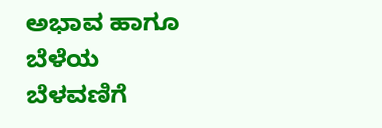ಅಭಾವ ಹಾಗೂ ಬೆಳೆಯ ಬೆಳವಣಿಗೆ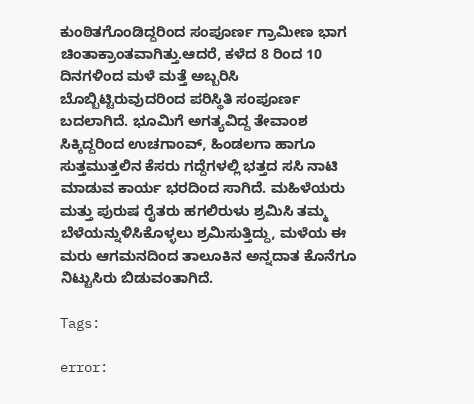ಕುಂಠಿತಗೊಂಡಿದ್ದರಿಂದ ಸಂಪೂರ್ಣ ಗ್ರಾಮೀಣ ಭಾಗ ಚಿಂತಾಕ್ರಾಂತವಾಗಿತ್ತು.ಆದರೆ, ಕಳೆದ 8 ರಿಂದ 10 ದಿನಗಳಿಂದ ಮಳೆ ಮತ್ತೆ ಅಬ್ಬರಿಸಿ ಬೊಬ್ಬಿಟ್ಟಿರುವುದರಿಂದ ಪರಿಸ್ಥಿತಿ ಸಂಪೂರ್ಣ ಬದಲಾಗಿದೆ. ಭೂಮಿಗೆ ಅಗತ್ಯವಿದ್ದ ತೇವಾಂಶ ಸಿಕ್ಕಿದ್ದರಿಂದ ಉಚಗಾಂವ್, ಹಿಂಡಲಗಾ ಹಾಗೂ ಸುತ್ತಮುತ್ತಲಿನ ಕೆಸರು ಗದ್ದೆಗಳಲ್ಲಿ ಭತ್ತದ ಸಸಿ ನಾಟಿ ಮಾಡುವ ಕಾರ್ಯ ಭರದಿಂದ ಸಾಗಿದೆ. ಮಹಿಳೆಯರು ಮತ್ತು ಪುರುಷ ರೈತರು ಹಗಲಿರುಳು ಶ್ರಮಿಸಿ ತಮ್ಮ ಬೆಳೆಯನ್ನುಳಿಸಿಕೊಳ್ಳಲು ಶ್ರಮಿಸುತ್ತಿದ್ದು, ಮಳೆಯ ಈ ಮರು ಆಗಮನದಿಂದ ತಾಲೂಕಿನ ಅನ್ನದಾತ ಕೊನೆಗೂ ನಿಟ್ಟುಸಿರು ಬಿಡುವಂತಾಗಿದೆ.

Tags:

error: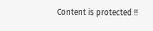Content is protected !!